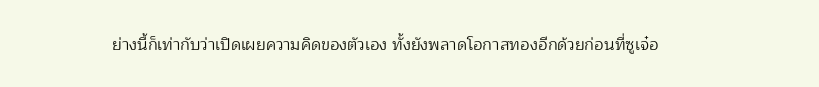ย่างนี้ก็เท่ากับว่าเปิดเผยความคิดของตัวเอง ทั้งยังพลาดโอกาสทองอีกด้วยก่อนที่ซูเจ๋อ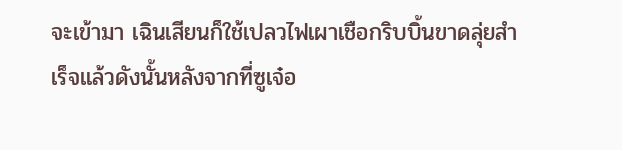จะเข้ามา เฉินเสียนก็ใช้เปลวไฟเผาเชือกริบบิ้นขาดลุ่ยสำเร็จแล้วดังนั้นหลังจากที่ซูเจ๋อ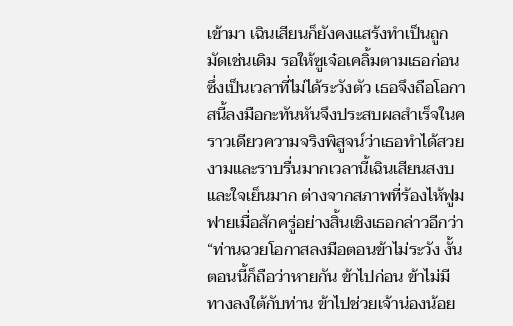เข้ามา เฉินเสียนก็ยังคงแสร้งทำเป็นถูกมัดเช่นเดิม รอให้ซูเจ๋อเคลิ้มตามเธอก่อน ซึ่งเป็นเวลาที่ไม่ได้ระวังตัว เธอจึงถือโอกาสนี้ลงมือกะทันหันจึงประสบผลสำเร็จในคราวเดียวความจริงพิสูจน์ว่าเธอทำได้สวยงามและราบรื่นมากเวลานี้เฉินเสียนสงบและใจเย็นมาก ต่างจากสภาพที่ร้องไห้ฟูมฟายเมื่อสักครู่อย่างสิ้นเชิงเธอกล่าวอีกว่า “ท่านฉวยโอกาสลงมือตอนข้าไม่ระวัง งั้นตอนนี้ก็ถือว่าหายกัน ข้าไปก่อน ข้าไม่มีทางลงใต้กับท่าน ข้าไปช่วยเจ้าน่องน้อย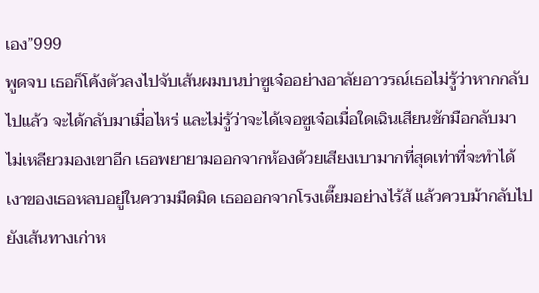เอง”999
พูดจบ เธอก็โค้งตัวลงไปจับเส้นผมบนบ่าซูเจ๋ออย่างอาลัยอาวรณ์เธอไม่รู้ว่าหากกลับไปแล้ว จะได้กลับมาเมื่อไหร่ และไม่รู้ว่าจะได้เจอซูเจ๋อเมื่อใดเฉินเสียนชักมือกลับมา ไม่เหลียวมองเขาอีก เธอพยายามออกจากห้องด้วยเสียงเบามากที่สุดเท่าที่จะทำได้ เงาของเธอหลบอยู่ในความมืดมิด เธอออกจากโรงเตี๊ยมอย่างไร้ส้ แล้วควบม้ากลับไปยังเส้นทางเก่าห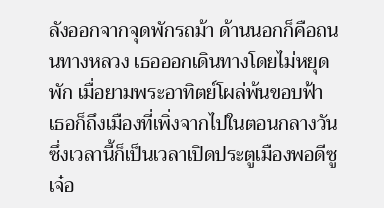ลังออกจากจุดพักรถม้า ด้านนอกก็คือถนนทางหลวง เธอออกเดินทางโดยไม่หยุดพัก เมื่อยามพระอาทิตย์โผล่พ้นขอบฟ้า เธอก็ถึงเมืองที่เพิ่งจากไปในตอนกลางวัน ซึ่งเวลานี้ก็เป็นเวลาเปิดประตูเมืองพอดีซูเจ๋อ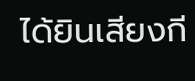ได้ยินเสียงกี